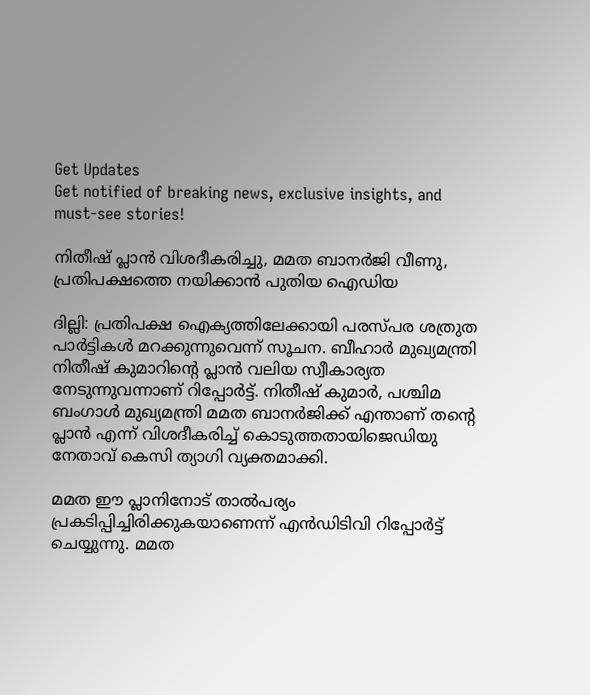Get Updates
Get notified of breaking news, exclusive insights, and must-see stories!

നിതീഷ് പ്ലാന്‍ വിശദീകരിച്ചു, മമത ബാനര്‍ജി വീണു, പ്രതിപക്ഷത്തെ നയിക്കാന്‍ പുതിയ ഐഡിയ

ദില്ലി: പ്രതിപക്ഷ ഐക്യത്തിലേക്കായി പരസ്പര ശത്രുത പാര്‍ട്ടികള്‍ മറക്കുന്നുവെന്ന് സൂചന. ബീഹാര്‍ മുഖ്യമന്ത്രി നിതീഷ് കുമാറിന്റെ പ്ലാന്‍ വലിയ സ്വീകാര്യത നേടുന്നുവന്നാണ് റിപ്പോര്‍ട്ട്. നിതീഷ് കുമാര്‍, പശ്ചിമ ബംഗാള്‍ മുഖ്യമന്ത്രി മമത ബാനര്‍ജിക്ക് എന്താണ് തന്റെ പ്ലാന്‍ എന്ന് വിശദീകരിച്ച് കൊടുത്തതായിജെഡിയു നേതാവ് കെസി ത്യാഗി വ്യക്തമാക്കി.

മമത ഈ പ്ലാനിനോട് താല്‍പര്യം പ്രകടിപ്പിച്ചിരിക്കുകയാണെന്ന് എന്‍ഡിടിവി റിപ്പോര്‍ട്ട് ചെയ്യുന്നു. മമത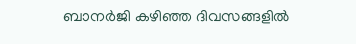ബാനര്‍ജി കഴിഞ്ഞ ദിവസങ്ങളില്‍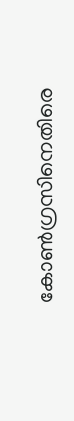കോണ്‍ഗ്രസിനെതിരെ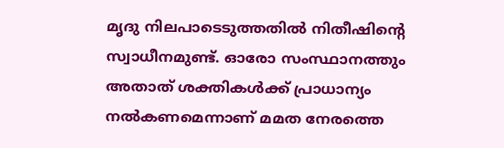മൃദു നിലപാടെടുത്തതില്‍ നിതീഷിന്റെ സ്വാധീനമുണ്ട്. ഓരോ സംസ്ഥാനത്തും അതാത് ശക്തികള്‍ക്ക് പ്രാധാന്യം നല്‍കണമെന്നാണ് മമത നേരത്തെ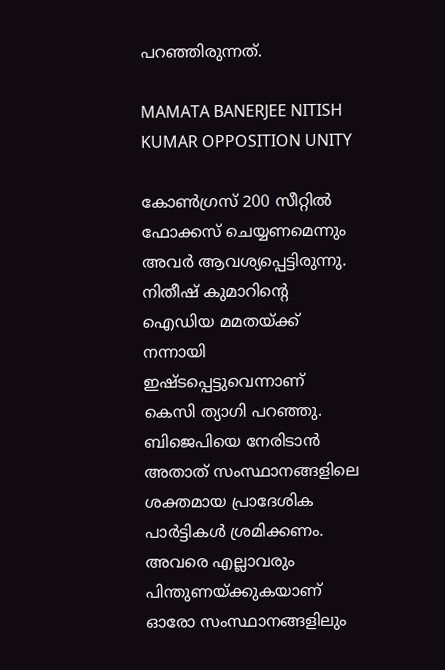പറഞ്ഞിരുന്നത്.

MAMATA BANERJEE NITISH KUMAR OPPOSITION UNITY

കോണ്‍ഗ്രസ് 200 സീറ്റില്‍ ഫോക്കസ് ചെയ്യണമെന്നും അവര്‍ ആവശ്യപ്പെട്ടിരുന്നു. നിതീഷ് കുമാറിന്റെ ഐഡിയ മമതയ്ക്ക് നന്നായി ഇഷ്ടപ്പെട്ടുവെന്നാണ് കെസി ത്യാഗി പറഞ്ഞു. ബിജെപിയെ നേരിടാന്‍ അതാത് സംസ്ഥാനങ്ങളിലെ ശക്തമായ പ്രാദേശിക പാര്‍ട്ടികള്‍ ശ്രമിക്കണം. അവരെ എല്ലാവരും പിന്തുണയ്ക്കുകയാണ് ഓരോ സംസ്ഥാനങ്ങളിലും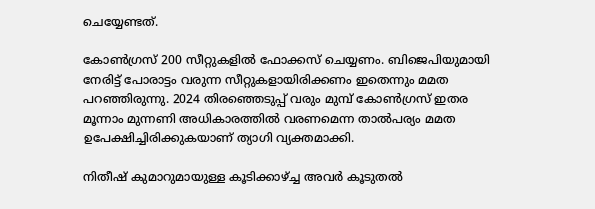ചെയ്യേണ്ടത്.

കോണ്‍ഗ്രസ് 200 സീറ്റുകളില്‍ ഫോക്കസ് ചെയ്യണം. ബിജെപിയുമായി നേരിട്ട് പോരാട്ടം വരുന്ന സീറ്റുകളായിരിക്കണം ഇതെന്നും മമത പറഞ്ഞിരുന്നു. 2024 തിരഞ്ഞെടുപ്പ് വരും മുമ്പ് കോണ്‍ഗ്രസ് ഇതര മൂന്നാം മുന്നണി അധികാരത്തില്‍ വരണമെന്ന താല്‍പര്യം മമത ഉപേക്ഷിച്ചിരിക്കുകയാണ് ത്യാഗി വ്യക്തമാക്കി.

നിതീഷ് കുമാറുമായുള്ള കൂടിക്കാഴ്ച്ച അവര്‍ കൂടുതല്‍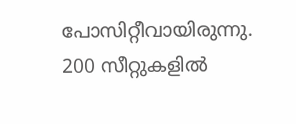പോസിറ്റീവായിരുന്നു. 200 സീറ്റുകളില്‍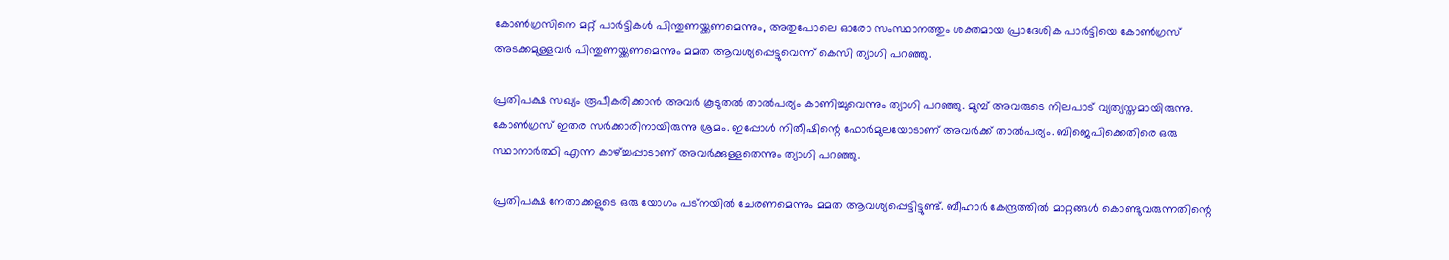കോണ്‍ഗ്രസിനെ മറ്റ് പാര്‍ട്ടികള്‍ പിന്തുണയ്ക്കണമെന്നും, അതുപോലെ ഓരോ സംസ്ഥാനത്തും ശക്തമായ പ്രാദേശിക പാര്‍ട്ടിയെ കോണ്‍ഗ്രസ് അടക്കമുള്ളവര്‍ പിന്തുണയ്ക്കണമെന്നും മമത ആവശ്യപ്പെട്ടുവെന്ന് കെസി ത്യാഗി പറഞ്ഞു.

പ്രതിപക്ഷ സഖ്യം രൂപീകരിക്കാന്‍ അവര്‍ കൂടുതല്‍ താല്‍പര്യം കാണിച്ചുവെന്നും ത്യാഗി പറഞ്ഞു. മുമ്പ് അവരുടെ നിലപാട് വ്യത്യസ്തമായിരുന്നു. കോണ്‍ഗ്രസ് ഇതര സര്‍ക്കാരിനായിരുന്നു ശ്രമം. ഇപ്പോള്‍ നിതീഷിന്റെ ഫോര്‍മുലയോടാണ് അവര്‍ക്ക് താല്‍പര്യം. ബിജെപിക്കെതിരെ ഒരു സ്ഥാനാര്‍ത്ഥി എന്ന കാഴ്ച്ചപ്പാടാണ് അവര്‍ക്കുള്ളതെന്നും ത്യാഗി പറഞ്ഞു.

പ്രതിപക്ഷ നേതാക്കളുടെ ഒരു യോഗം പട്‌നയില്‍ ചേരണമെന്നും മമത ആവശ്യപ്പെട്ടിട്ടുണ്ട്. ബീഹാര്‍ കേന്ദ്രത്തില്‍ മാറ്റങ്ങള്‍ കൊണ്ടുവരുന്നതിന്റെ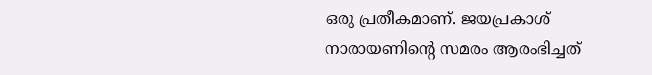ഒരു പ്രതീകമാണ്. ജയപ്രകാശ് നാരായണിന്റെ സമരം ആരംഭിച്ചത്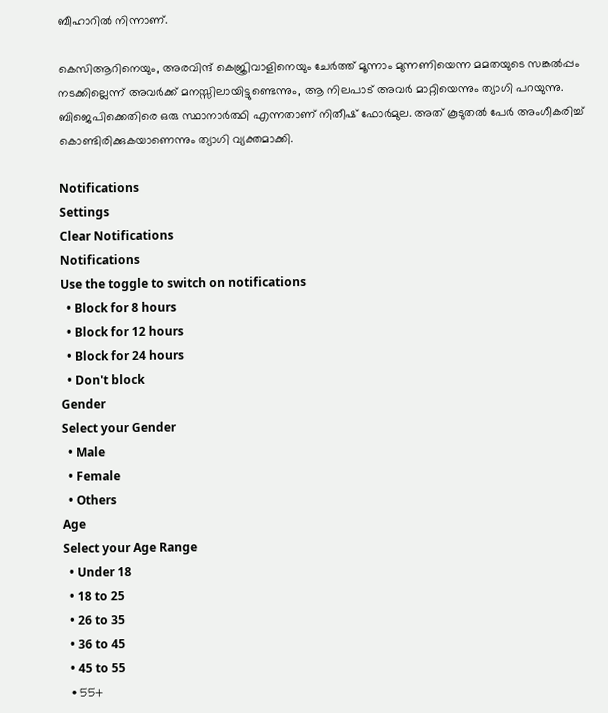ബീഹാറില്‍ നിന്നാണ്.

കെസിആറിനെയും, അരവിന്ദ് കെജ്രിവാളിനെയും ചേര്‍ത്ത് മൂന്നാം മുന്നണിയെന്ന മമതയുടെ സങ്കല്‍പ്പം നടക്കില്ലെന്ന് അവര്‍ക്ക് മനസ്സിലായിട്ടുണ്ടെന്നും, ആ നിലപാട് അവര്‍ മാറ്റിയെന്നും ത്യാഗി പറയുന്നു. ബിജെപിക്കെതിരെ ഒരു സ്ഥാനാര്‍ത്ഥി എന്നതാണ് നിതീഷ് ഫോര്‍മുല. അത് കൂടുതല്‍ പേര്‍ അംഗീകരിച്ച് കൊണ്ടിരിക്കുകയാണെന്നും ത്യാഗി വ്യക്തമാക്കി.

Notifications
Settings
Clear Notifications
Notifications
Use the toggle to switch on notifications
  • Block for 8 hours
  • Block for 12 hours
  • Block for 24 hours
  • Don't block
Gender
Select your Gender
  • Male
  • Female
  • Others
Age
Select your Age Range
  • Under 18
  • 18 to 25
  • 26 to 35
  • 36 to 45
  • 45 to 55
  • 55+